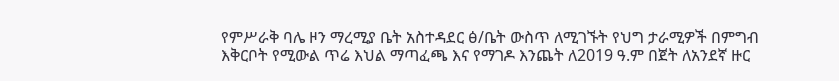የምሥራቅ ባሌ ዞን ማረሚያ ቤት አስተዳደር ፅ/ቤት ውስጥ ለሚገኙት የህግ ታራሚዎች በምግብ እቅርቦት የሚውል ጥሬ እህል ማጣፈጫ እና የማገዶ እንጨት ለ2019 ዓ.ም በጀት ለአንደኛ ዙር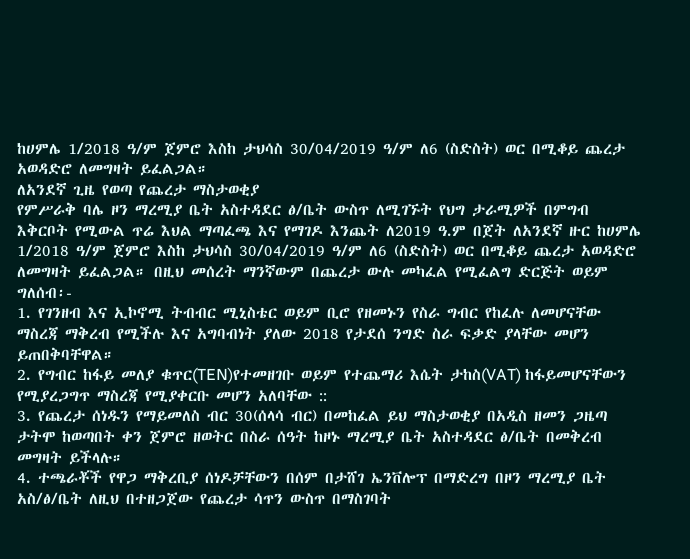ከሀምሌ 1/2018 ዓ/ም ጀምሮ እስከ ታህሳስ 30/04/2019 ዓ/ም ለ6 (ስድስት) ወር በሚቆይ ጨረታ አወዳድሮ ለመግዛት ይፈልጋል።
ለአንደኛ ጊዜ የወጣ የጨረታ ማስታወቂያ
የምሥራቅ ባሌ ዞን ማረሚያ ቤት አስተዳደር ፅ/ቤት ውስጥ ለሚገኙት የህግ ታራሚዎች በምግብ እቅርቦት የሚውል ጥሬ እህል ማጣፈጫ እና የማገዶ እንጨት ለ2019 ዓ.ም በጀት ለአንደኛ ዙር ከሀምሌ 1/2018 ዓ/ም ጀምሮ እስከ ታህሳስ 30/04/2019 ዓ/ም ለ6 (ስድስት) ወር በሚቆይ ጨረታ አወዳድሮ ለመግዛት ይፈልጋል። በዚህ መሰረት ማንኛውም በጨረታ ውሉ መካፈል የሚፈልግ ድርጅት ወይም ግለሰብ፡-
1. የገንዘብ እና ኢኮኖሚ ትብብር ሚኒስቴር ወይም ቢሮ የዘመኑን የስራ ግብር የከፈሉ ለመሆናቸው ማስረጃ ማቅረብ የሚችሉ እና አግባብነት ያለው 2018 የታደሰ ንግድ ስራ ፍቃድ ያላቸው መሆን ይጠበቅባቸዋል።
2. የግብር ከፋይ መለያ ቁጥር(TEN)የተመዘገቡ ወይም የተጨማሪ እሴት ታከስ(VAT) ከፋይመሆናቸውን የሚያረጋግጥ ማስረጃ የሚያቀርቡ መሆን አለባቸው ::
3. የጨረታ ሰነዱን የማይመለስ ብር 30(ሰላሳ ብር) በመከፈል ይህ ማስታወቂያ በአዲስ ዘመን ጋዜጣ ታትሞ ከወጣበት ቀን ጀምሮ ዘወትር በስራ ሰዓት ከዞኑ ማረሚያ ቤት አስተዳደር ፅ/ቤት በመቅረብ መግዛት ይችላሉ።
4. ተጫራቾች የዋጋ ማቅረቢያ ሰነዶቻቸውን በሰም በታሸገ ኤንቨሎፕ በማድረግ በዞን ማረሚያ ቤት አስ/ፅ/ቤት ለዚህ በተዘጋጀው የጨረታ ሳጥን ውስጥ በማስገባት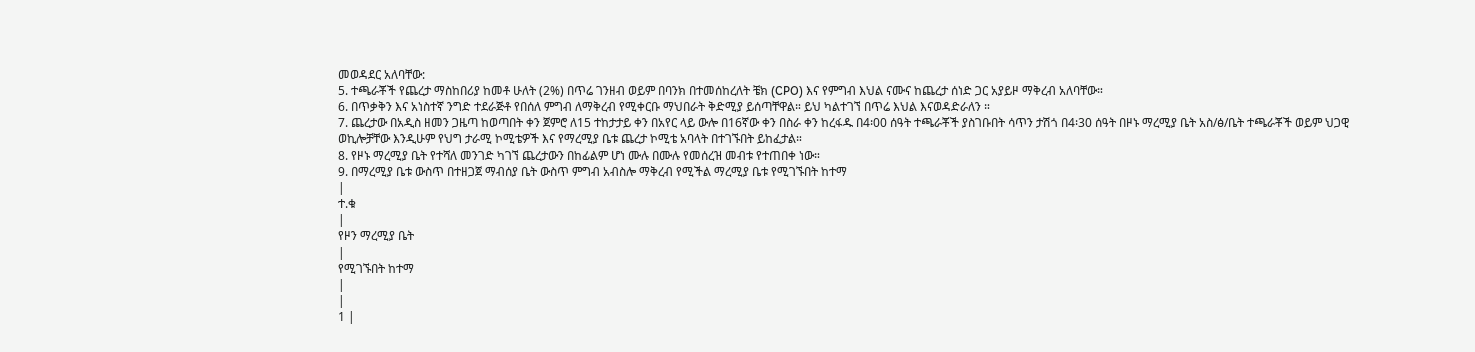መወዳደር አለባቸው:
5. ተጫራቾች የጨረታ ማስከበሪያ ከመቶ ሁለት (2%) በጥሬ ገንዘብ ወይም በባንክ በተመሰከረለት ቼክ (CPO) እና የምግብ እህል ናሙና ከጨረታ ሰነድ ጋር አያይዞ ማቅረብ አለባቸው።
6. በጥቃቅን እና አነስተኛ ንግድ ተደራጅቶ የበሰለ ምግብ ለማቅረብ የሚቀርቡ ማህበራት ቅድሚያ ይሰጣቸዋል። ይህ ካልተገኘ በጥሬ እህል እናወዳድራለን ።
7. ጨረታው በአዲስ ዘመን ጋዜጣ ከወጣበት ቀን ጀምሮ ለ15 ተከታታይ ቀን በአየር ላይ ውሎ በ16ኛው ቀን በስራ ቀን ከረፋዱ በ4፡00 ሰዓት ተጫራቾች ያስገቡበት ሳጥን ታሽጎ በ4፡30 ሰዓት በዞኑ ማረሚያ ቤት አስ/ፅ/ቤት ተጫራቾች ወይም ህጋዊ ወኪሎቻቸው እንዲሁም የህግ ታራሚ ኮሚቴዎች እና የማረሚያ ቤቱ ጨረታ ኮሚቴ አባላት በተገኙበት ይከፈታል።
8. የዞኑ ማረሚያ ቤት የተሻለ መንገድ ካገኘ ጨረታውን በከፊልም ሆነ ሙሉ በሙሉ የመሰረዝ መብቱ የተጠበቀ ነው።
9. በማረሚያ ቤቱ ውስጥ በተዘጋጀ ማብሰያ ቤት ውስጥ ምግብ አብስሎ ማቅረብ የሚችል ማረሚያ ቤቱ የሚገኙበት ከተማ
|
ተ.ቁ
|
የዞን ማረሚያ ቤት
|
የሚገኙበት ከተማ
|
|
1 |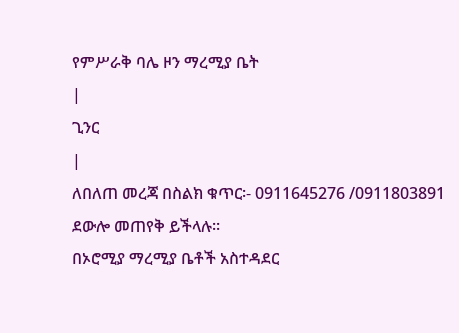የምሥራቅ ባሌ ዞን ማረሚያ ቤት
|
ጊንር
|
ለበለጠ መረጃ በስልክ ቁጥር፡- 0911645276 /0911803891 ደውሎ መጠየቅ ይችላሉ።
በኦሮሚያ ማረሚያ ቤቶች አስተዳደር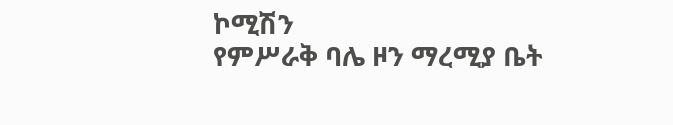ኮሚሽን
የምሥራቅ ባሌ ዞን ማረሚያ ቤት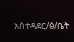አስተዳደር/ፅ/ቤት